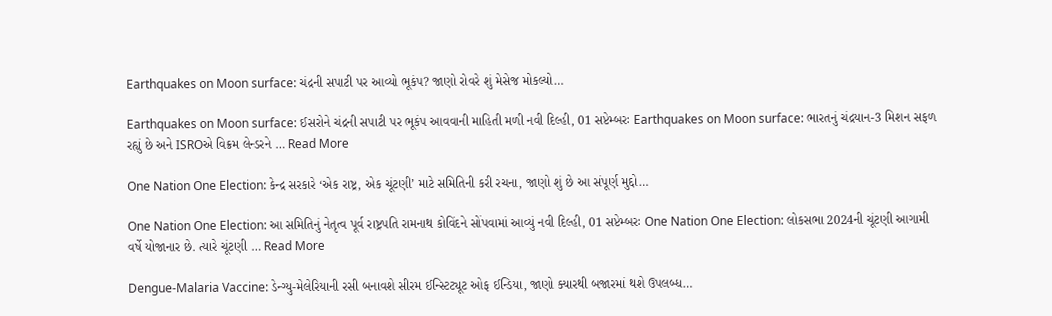Earthquakes on Moon surface: ચંદ્રની સપાટી પર આવ્યો ભૂકંપ? જાણો રોવરે શું મેસેજ મોકલ્યો…

Earthquakes on Moon surface: ઈસરોને ચંદ્રની સપાટી પર ભૂકંપ આવવાની માહિતી મળી નવી દિલ્હી, 01 સપ્ટેમ્બરઃ Earthquakes on Moon surface: ભારતનું ચંદ્રયાન-3 મિશન સફળ રહ્યું છે અને ISROએ વિક્રમ લેન્ડરને … Read More

One Nation One Election: કેન્દ્ર સરકારે ‘એક રાષ્ટ્ર, એક ચૂંટણી’ માટે સમિતિની કરી રચના, જાણો શું છે આ સંપૂર્ણ મુદ્દો…

One Nation One Election: આ સમિતિનું નેતૃત્વ પૂર્વ રાષ્ટ્રપતિ રામનાથ કોવિંદને સોંપવામાં આવ્યું નવી દિલ્હી, 01 સપ્ટેમ્બરઃ One Nation One Election: લોકસભા 2024ની ચૂંટણી આગામી વર્ષે યોજાનાર છે. ત્યારે ચૂંટણી … Read More

Dengue-Malaria Vaccine: ડેન્ગ્યુ-મેલેરિયાની રસી બનાવશે સીરમ ઈન્સ્ટિટ્યૂટ ઓફ ઈન્ડિયા, જાણો ક્યારથી બજારમાં થશે ઉપલબ્ધ…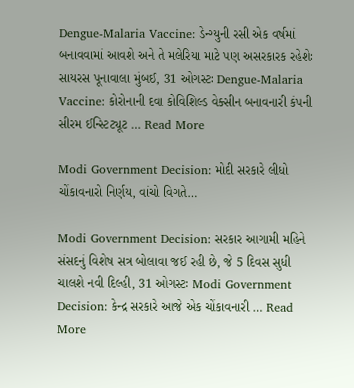Dengue-Malaria Vaccine: ડેન્ગ્યુની રસી એક વર્ષમાં બનાવવામાં આવશે અને તે મલેરિયા માટે પણ અસરકારક રહેશેઃ સાયરસ પૂનાવાલા મુંબઈ, 31 ઓગસ્ટઃ Dengue-Malaria Vaccine: કોરોનાની દવા કોવિશિલ્ડ વેક્સીન બનાવનારી કંપની સીરમ ઈન્સ્ટિટ્યૂટ … Read More

Modi Government Decision: મોદી સરકારે લીધો ચોંકાવનારો નિર્ણય, વાંચો વિગતે…

Modi Government Decision: સરકાર આગામી મહિને સંસદનું વિશેષ સત્ર બોલાવા જઈ રહી છે, જે 5 દિવસ સુધી ચાલશે નવી દિલ્હી, 31 ઓગસ્ટઃ Modi Government Decision: કેન્દ્ર સરકારે આજે એક ચોંકાવનારી … Read More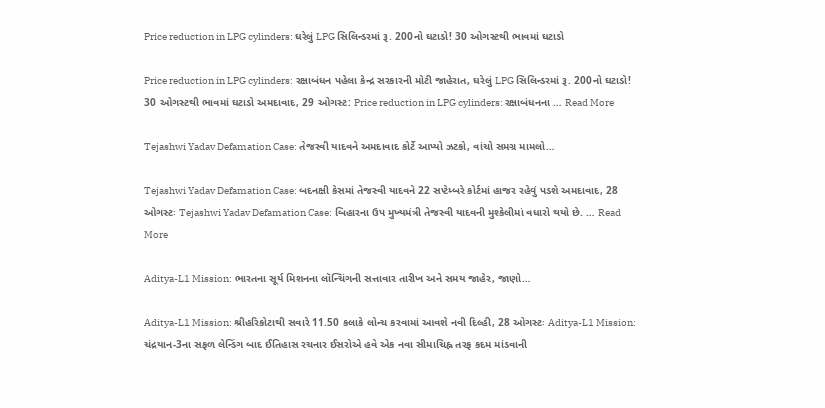Price reduction in LPG cylinders: ઘરેલું LPG સિલિન્ડરમાં રૂ. 200નો ઘટાડો! 30 ઓગસ્ટથી ભાવમાં ઘટાડો

Price reduction in LPG cylinders: રક્ષાબંધન પહેલા કેન્દ્ર સરકારની મોટી જાહેરાત, ઘરેલું LPG સિલિન્ડરમાં રૂ. 200નો ઘટાડો! 30 ઓગસ્ટથી ભાવમાં ઘટાડો અમદાવાદ, 29 ઓગસ્ટ: Price reduction in LPG cylinders: રક્ષાબંધનના … Read More

Tejashwi Yadav Defamation Case: તેજસ્વી યાદવને અમદાવાદ કોર્ટે આપ્યો ઝટકો, વાંચો સમગ્ર મામલો…

Tejashwi Yadav Defamation Case: બદનક્ષી કેસમાં તેજસ્વી યાદવને 22 સપ્ટેમ્બરે કોર્ટમાં હાજર રહેવું પડશે અમદાવાદ, 28 ઓગસ્ટઃ Tejashwi Yadav Defamation Case: બિહારના ઉપ મુખ્યમંત્રી તેજસ્વી યાદવની મુશ્કેલીમાં વધારો થયો છે. … Read More

Aditya-L1 Mission: ભારતના સૂર્ય મિશનના લૉન્ચિંગની સત્તાવાર તારીખ અને સમય જાહેર, જાણો…

Aditya-L1 Mission: શ્રીહરિકોટાથી સવારે 11.50 કલાકે લોન્ચ કરવામાં આવશે નવી દિલ્હી, 28 ઓગસ્ટઃ Aditya-L1 Mission: ચંદ્રયાન-3ના સફળ લેન્ડિંગ બાદ ઈતિહાસ રચનાર ઈસરોએ હવે એક નવા સીમાચિહ્ન તરફ કદમ માંડવાની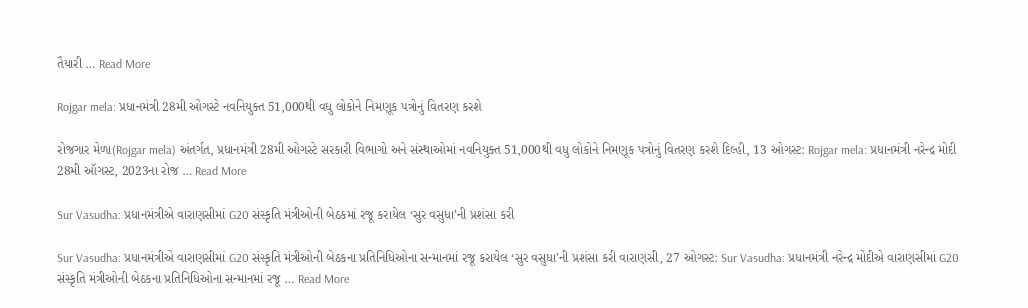તૈયારી … Read More

Rojgar mela: પ્રધાનમંત્રી 28મી ઓગસ્ટે નવનિયુક્ત 51,000થી વધુ લોકોને નિમણૂક પત્રોનું વિતરણ કરશે

રોજગાર મેળા(Rojgar mela) અંતર્ગત, પ્રધાનમંત્રી 28મી ઓગસ્ટે સરકારી વિભાગો અને સંસ્થાઓમાં નવનિયુક્ત 51,000થી વધુ લોકોને નિમણૂક પત્રોનું વિતરણ કરશે દિલ્હી, 13 ઓગસ્ટ: Rojgar mela: પ્રધાનમંત્રી નરેન્દ્ર મોદી 28મી ઑગસ્ટ, 2023ના રોજ … Read More

Sur Vasudha: પ્રધાનમંત્રીએ વારાણસીમાં G20 સંસ્કૃતિ મંત્રીઓની બેઠકમાં રજૂ કરાયેલ ‘સુર વસુધા’ની પ્રશંસા કરી

Sur Vasudha: પ્રધાનમંત્રીએ વારાણસીમાં G20 સંસ્કૃતિ મંત્રીઓની બેઠકના પ્રતિનિધિઓના સન્માનમાં રજૂ કરાયેલ ‘સુર વસુધા’ની પ્રશંસા કરી વારાણસી, 27 ઓગસ્ટ: Sur Vasudha: પ્રધાનમંત્રી નરેન્દ્ર મોદીએ વારાણસીમાં G20 સંસ્કૃતિ મંત્રીઓની બેઠકના પ્રતિનિધિઓના સન્માનમાં રજૂ … Read More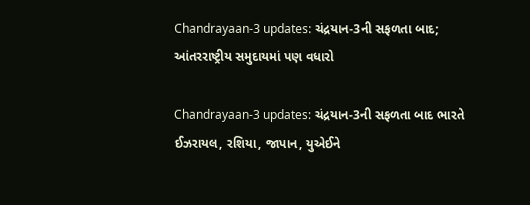Chandrayaan-3 updates: ચંદ્રયાન-3ની સફળતા બાદ; આંતરરાષ્ટ્રીય સમુદાયમાં પણ વધારો

Chandrayaan-3 updates: ચંદ્રયાન-3ની સફળતા બાદ ભારતે ઈઝરાયલ, રશિયા, જાપાન, યુએઈને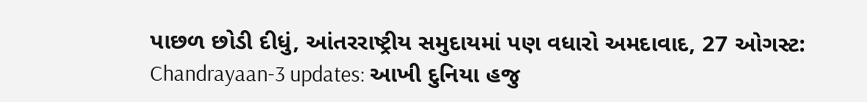પાછળ છોડી દીધું, આંતરરાષ્ટ્રીય સમુદાયમાં પણ વધારો અમદાવાદ, 27 ઓગસ્ટ: Chandrayaan-3 updates: આખી દુનિયા હજુ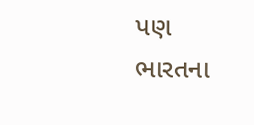પણ ભારતના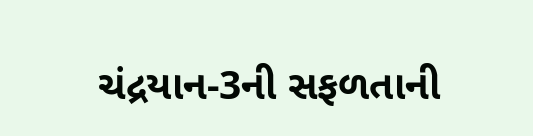ચંદ્રયાન-3ની સફળતાની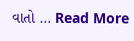વાતો … Read More